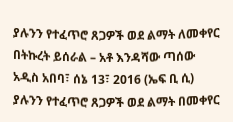ያሉንን የተፈጥሮ ጸጋዎች ወደ ልማት ለመቀየር በትኩረት ይሰራል – አቶ እንዳሻው ጣሰው
አዲስ አበባ፣ ሰኔ 13፣ 2016 (ኤፍ ቢ ሲ) ያሉንን የተፈጥሮ ጸጋዎች ወደ ልማት በመቀየር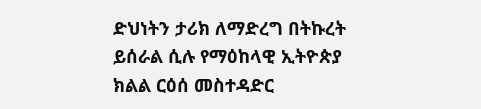ድህነትን ታሪክ ለማድረግ በትኩረት ይሰራል ሲሉ የማዕከላዊ ኢትዮጵያ ክልል ርዕሰ መስተዳድር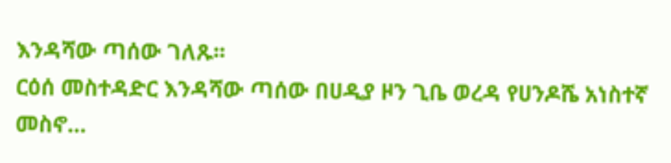እንዳሻው ጣሰው ገለጹ፡፡
ርዕሰ መስተዳድር እንዳሻው ጣሰው በሀዲያ ዞን ጊቤ ወረዳ የሀንዶሼ አነስተኛ መስኖ…